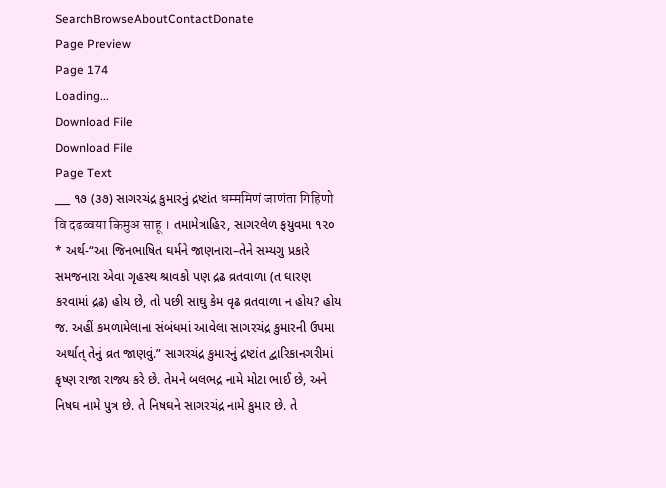SearchBrowseAboutContactDonate
Page Preview
Page 174
Loading...
Download File
Download File
Page Text
___ ૧૭ (૩૭) સાગરચંદ્ર કુમારનું દ્રષ્ટાંત धम्ममिणं जाणंता गिहिणो वि दढव्वया किमुअ साहू । તમામેત્રાહિર, સાગરલેળ ફયુવમા ૧૨૦ * અર્થ-“આ જિનભાષિત ઘર્મને જાણનારા–તેને સમ્યગુ પ્રકારે સમજનારા એવા ગૃહસ્થ શ્રાવકો પણ દ્રઢ વ્રતવાળા (ત ઘારણ કરવામાં દ્રઢ) હોય છે, તો પછી સાઘુ કેમ વૃઢ વ્રતવાળા ન હોય? હોય જ. અહીં કમળામેલાના સંબંધમાં આવેલા સાગરચંદ્ર કુમારની ઉપમા અર્થાત્ તેનું વ્રત જાણવું.” સાગરચંદ્ર કુમારનું દ્રષ્ટાંત દ્વારિકાનગરીમાં કૃષ્ણ રાજા રાજ્ય કરે છે. તેમને બલભદ્ર નામે મોટા ભાઈ છે, અને નિષઘ નામે પુત્ર છે. તે નિષઘને સાગરચંદ્ર નામે કુમાર છે. તે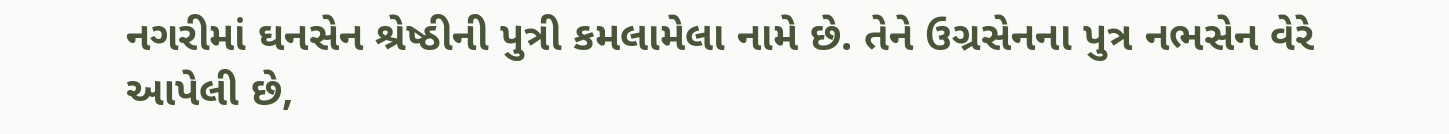નગરીમાં ઘનસેન શ્રેષ્ઠીની પુત્રી કમલામેલા નામે છે. તેને ઉગ્રસેનના પુત્ર નભસેન વેરે આપેલી છે,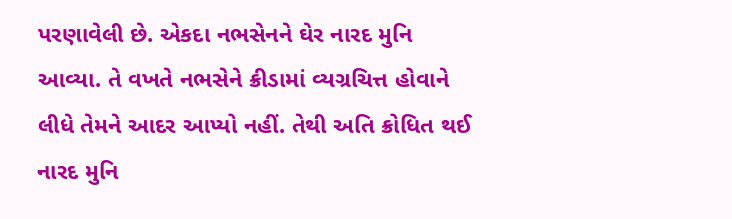પરણાવેલી છે. એકદા નભસેનને ઘેર નારદ મુનિ આવ્યા. તે વખતે નભસેને ક્રીડામાં વ્યગ્રચિત્ત હોવાને લીધે તેમને આદર આપ્યો નહીં. તેથી અતિ ક્રોધિત થઈ નારદ મુનિ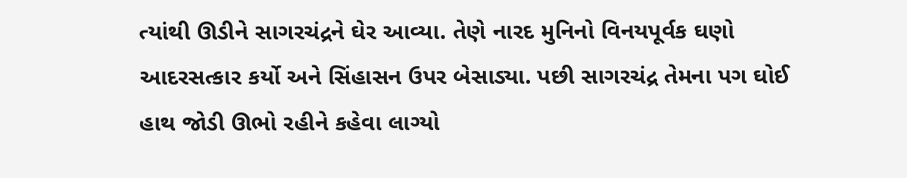ત્યાંથી ઊડીને સાગરચંદ્રને ઘેર આવ્યા. તેણે નારદ મુનિનો વિનયપૂર્વક ઘણો આદરસત્કાર કર્યો અને સિંહાસન ઉપર બેસાડ્યા. પછી સાગરચંદ્ર તેમના પગ ઘોઈ હાથ જોડી ઊભો રહીને કહેવા લાગ્યો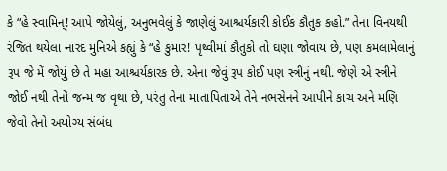કે “હે સ્વામિન્! આપે જોયેલું, અનુભવેલું કે જાણેલું આશ્ચર્યકારી કોઈક કૌતુક કહો.” તેના વિનયથી રંજિત થયેલા નારદ મુનિએ કહ્યું કે “હે કુમાર! પૃથ્વીમાં કૌતુકો તો ઘણા જોવાય છે, પણ કમલામેલાનું રૂપ જે મેં જોયું છે તે મહા આશ્ચર્યકારક છે. એના જેવું રૂપ કોઈ પણ સ્ત્રીનું નથી. જેણે એ સ્ત્રીને જોઈ નથી તેનો જન્મ જ વૃથા છે, પરંતુ તેના માતાપિતાએ તેને નભસેનને આપીને કાચ અને મણિ જેવો તેનો અયોગ્ય સંબંધ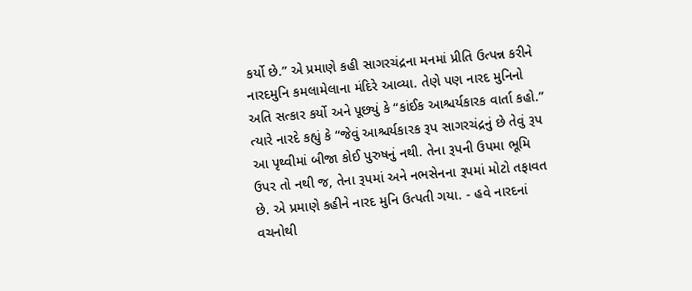કર્યો છે.” એ પ્રમાણે કહી સાગરચંદ્રના મનમાં પ્રીતિ ઉત્પન્ન કરીને નારદમુનિ કમલામેલાના મંદિરે આવ્યા. તેણે પણ નારદ મુનિનો અતિ સત્કાર કર્યો અને પૂછ્યું કે “કાંઈક આશ્ચર્યકારક વાર્તા કહો.” ત્યારે નારદે કહ્યું કે “જેવું આશ્ચર્યકારક રૂપ સાગરચંદ્રનું છે તેવું રૂપ આ પૃથ્વીમાં બીજા કોઈ પુરુષનું નથી. તેના રૂપની ઉપમા ભૂમિ ઉપર તો નથી જ, તેના રૂપમાં અને નભસેનના રૂપમાં મોટો તફાવત છે. એ પ્રમાણે કહીને નારદ મુનિ ઉત્પતી ગયા. - હવે નારદનાં વચનોથી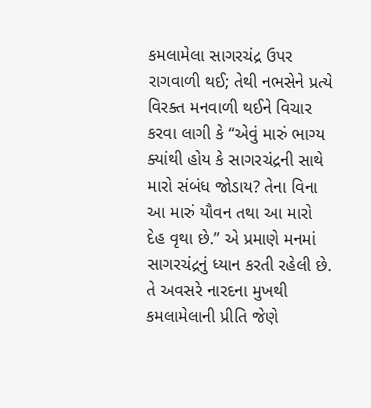કમલામેલા સાગરચંદ્ર ઉપર રાગવાળી થઈ; તેથી નભસેને પ્રત્યે વિરક્ત મનવાળી થઈને વિચાર કરવા લાગી કે “એવું મારું ભાગ્ય ક્યાંથી હોય કે સાગરચંદ્રની સાથે મારો સંબંધ જોડાય? તેના વિના આ મારું યૌવન તથા આ મારો દેહ વૃથા છે.” એ પ્રમાણે મનમાં સાગરચંદ્રનું ધ્યાન કરતી રહેલી છે. તે અવસરે નારદના મુખથી કમલામેલાની પ્રીતિ જેણે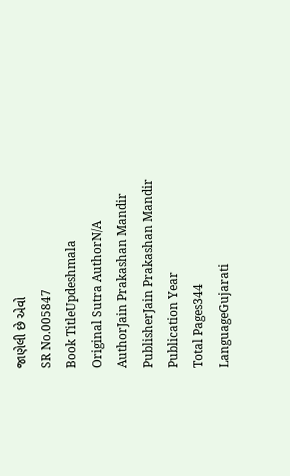જાણેલી છે એવો
SR No.005847
Book TitleUpdeshmala
Original Sutra AuthorN/A
AuthorJain Prakashan Mandir
PublisherJain Prakashan Mandir
Publication Year
Total Pages344
LanguageGujarati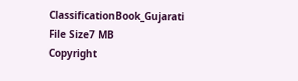ClassificationBook_Gujarati
File Size7 MB
Copyright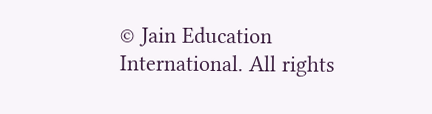© Jain Education International. All rights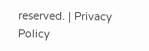reserved. | Privacy Policy